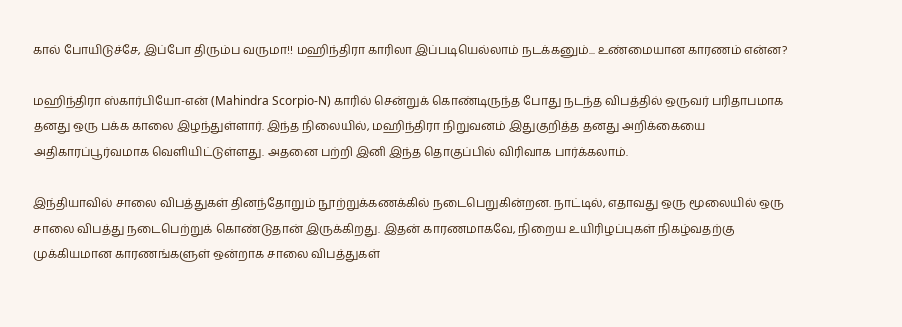கால் போயிடுச்சே, இப்போ திரும்ப வருமா!! மஹிந்திரா காரிலா இப்படியெல்லாம் நடக்கனும்... உண்மையான காரணம் என்ன?

மஹிந்திரா ஸ்கார்பியோ-என் (Mahindra Scorpio-N) காரில் சென்றுக் கொண்டிருந்த போது நடந்த விபத்தில் ஒருவர் பரிதாபமாக தனது ஒரு பக்க காலை இழந்துள்ளார். இந்த நிலையில், மஹிந்திரா நிறுவனம் இதுகுறித்த தனது அறிக்கையை அதிகாரப்பூர்வமாக வெளியிட்டுள்ளது. அதனை பற்றி இனி இந்த தொகுப்பில் விரிவாக பார்க்கலாம்.

இந்தியாவில் சாலை விபத்துகள் தினந்தோறும் நூற்றுக்கணக்கில் நடைபெறுகின்றன. நாட்டில், எதாவது ஒரு மூலையில் ஒரு சாலை விபத்து நடைபெற்றுக் கொண்டுதான் இருக்கிறது. இதன் காரணமாகவே, நிறைய உயிரிழப்புகள் நிகழ்வதற்கு முக்கியமான காரணங்களுள் ஒன்றாக சாலை விபத்துகள்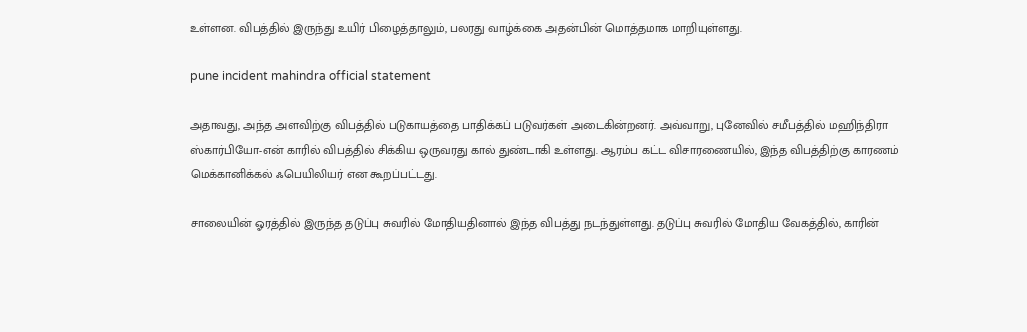உள்ளன. விபத்தில் இருந்து உயிர் பிழைத்தாலும், பலரது வாழ்க்கை அதன்பின் மொத்தமாக மாறியுள்ளது.

pune incident mahindra official statement

அதாவது, அந்த அளவிற்கு விபத்தில் படுகாயத்தை பாதிக்கப் படுவர்கள் அடைகின்றனர். அவ்வாறு, புனேவில் சமீபத்தில் மஹிந்திரா ஸ்கார்பியோ-என் காரில் விபத்தில் சிக்கிய ஒருவரது கால் துண்டாகி உள்ளது. ஆரம்ப கட்ட விசாரணையில், இந்த விபத்திற்கு காரணம் மெக்கானிக்கல் ஃபெயிலியர் என கூறப்பட்டது.

சாலையின் ஓரத்தில் இருந்த தடுப்பு சுவரில் மோதியதினால் இந்த விபத்து நடந்துள்ளது. தடுப்பு சுவரில் மோதிய வேகத்தில், காரின்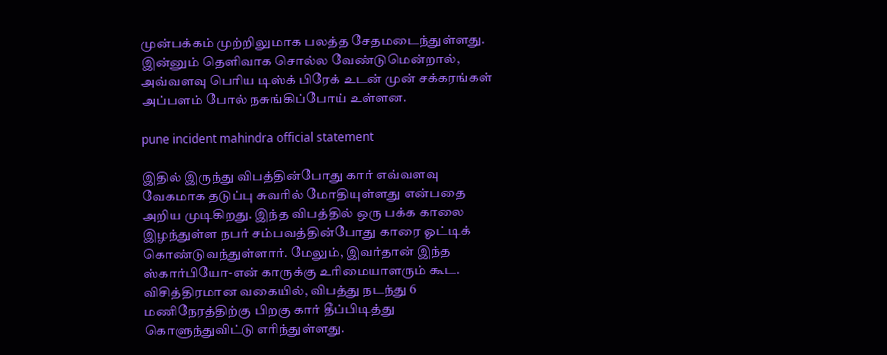முன்பக்கம் முற்றிலுமாக பலத்த சேதமடைந்துள்ளது. இன்னும் தெளிவாக சொல்ல வேண்டுமென்றால், அவ்வளவு பெரிய டிஸ்க் பிரேக் உடன் முன் சக்கரங்கள் அப்பளம் போல் நசுங்கிப்போய் உள்ளன.

pune incident mahindra official statement

இதில் இருந்து விபத்தின்போது கார் எவ்வளவு வேகமாக தடுப்பு சுவரில் மோதியுள்ளது என்பதை அறிய முடிகிறது. இந்த விபத்தில் ஒரு பக்க காலை இழந்துள்ள நபர் சம்பவத்தின்போது காரை ஓட்டிக் கொண்டுவந்துள்ளார். மேலும், இவர்தான் இந்த ஸ்கார்பியோ-என் காருக்கு உரிமையாளரும் கூட. விசித்திரமான வகையில், விபத்து நடந்து 6 மணிநேரத்திற்கு பிறகு கார் தீப்பிடித்து கொளுந்துவிட்டு எரிந்துள்ளது.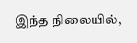இந்த நிலையில்,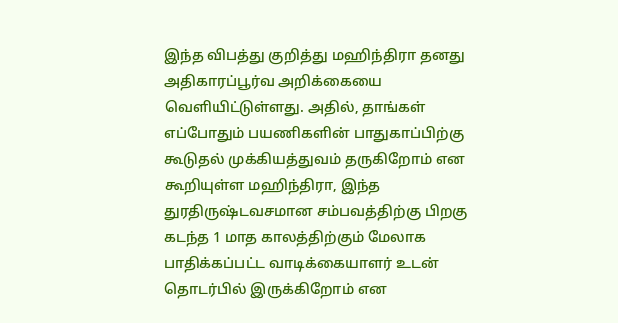இந்த விபத்து குறித்து மஹிந்திரா தனது அதிகாரப்பூர்வ அறிக்கையை வெளியிட்டுள்ளது. அதில், தாங்கள் எப்போதும் பயணிகளின் பாதுகாப்பிற்கு கூடுதல் முக்கியத்துவம் தருகிறோம் என கூறியுள்ள மஹிந்திரா, இந்த துரதிருஷ்டவசமான சம்பவத்திற்கு பிறகு கடந்த 1 மாத காலத்திற்கும் மேலாக பாதிக்கப்பட்ட வாடிக்கையாளர் உடன் தொடர்பில் இருக்கிறோம் என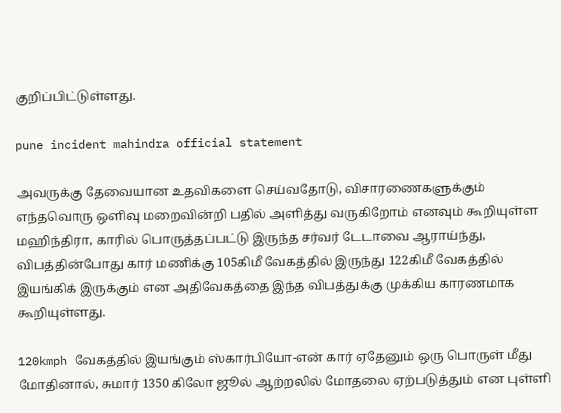குறிப்பிட்டுள்ளது.

pune incident mahindra official statement

அவருக்கு தேவையான உதவிகளை செய்வதோடு, விசாரணைகளுக்கும் எந்தவொரு ஒளிவு மறைவின்றி பதில் அளித்து வருகிறோம் எனவும் கூறியுள்ள மஹிந்திரா, காரில் பொருத்தப்பட்டு இருந்த சர்வர் டேடாவை ஆராய்ந்து, விபத்தின்போது கார் மணிக்கு 105கிமீ வேகத்தில் இருந்து 122கிமீ வேகத்தில் இயங்கிக் இருக்கும் என அதிவேகத்தை இந்த விபத்துக்கு முக்கிய காரணமாக கூறியுள்ளது.

120kmph வேகத்தில் இயங்கும் ஸ்கார்பியோ-என் கார் ஏதேனும் ஒரு பொருள் மீது மோதினால், சுமார் 1350 கிலோ ஜூல் ஆற்றலில் மோதலை ஏற்படுத்தும் என புள்ளி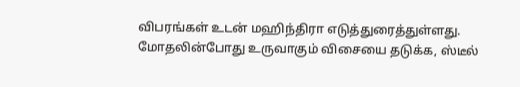விபரங்கள் உடன் மஹிந்திரா எடுத்துரைத்துள்ளது. மோதலின்போது உருவாகும் விசையை தடுக்க, ஸ்டீல்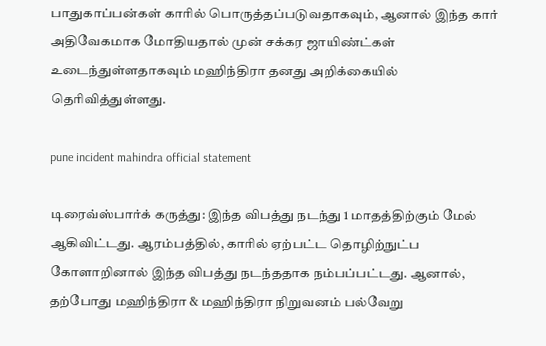பாதுகாப்பன்கள் காரில் பொருத்தப்படுவதாகவும், ஆனால் இந்த கார் அதிவேகமாக மோதியதால் முன் சக்கர ஜாயிண்ட்கள் உடைந்துள்ளதாகவும் மஹிந்திரா தனது அறிக்கையில் தெரிவித்துள்ளது.

pune incident mahindra official statement

டிரைவ்ஸ்பார்க் கருத்து: இந்த விபத்து நடந்து 1 மாதத்திற்கும் மேல் ஆகிவிட்டது. ஆரம்பத்தில், காரில் ஏற்பட்ட தொழிற்நுட்ப கோளாறினால் இந்த விபத்து நடந்ததாக நம்பப்பட்டது. ஆனால், தற்போது மஹிந்திரா & மஹிந்திரா நிறுவனம் பல்வேறு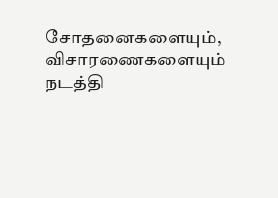சோதனைகளையும், விசாரணைகளையும் நடத்தி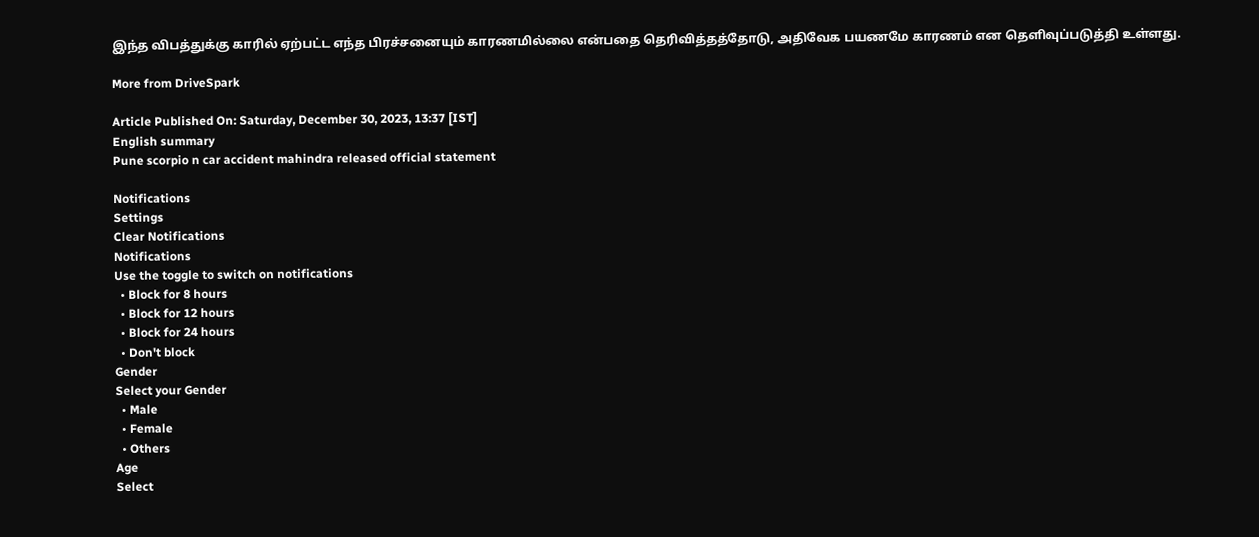இந்த விபத்துக்கு காரில் ஏற்பட்ட எந்த பிரச்சனையும் காரணமில்லை என்பதை தெரிவித்தத்தோடு, அதிவேக பயணமே காரணம் என தெளிவுப்படுத்தி உள்ளது.

More from DriveSpark

Article Published On: Saturday, December 30, 2023, 13:37 [IST]
English summary
Pune scorpio n car accident mahindra released official statement

Notifications
Settings
Clear Notifications
Notifications
Use the toggle to switch on notifications
  • Block for 8 hours
  • Block for 12 hours
  • Block for 24 hours
  • Don't block
Gender
Select your Gender
  • Male
  • Female
  • Others
Age
Select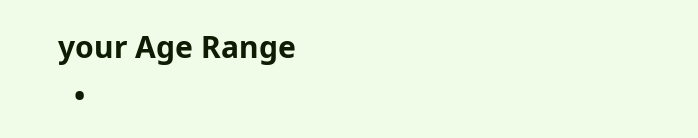your Age Range
  •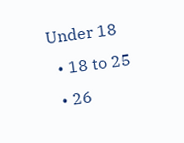Under 18
  • 18 to 25
  • 26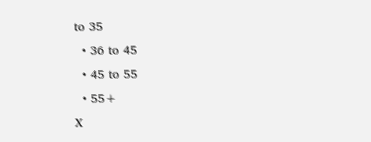to 35
  • 36 to 45
  • 45 to 55
  • 55+
X